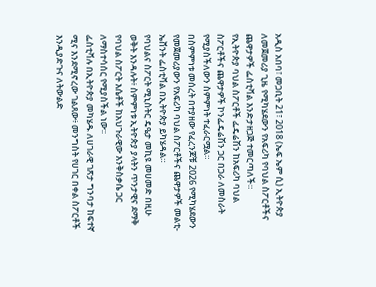አዲስ አበባ፣ መጋቢት 21፣ 2018 (ኤፍ ኤም ሲ) ኢትዮጵያ ለመጀመሪያ ጊዜ የሚካሄደውን የአፍሪካ የባህል ስፖርቶችና ጨዋታዎች ፌስቲቫል እንድታዘጋጅ ተመርጣለች።
የኢትዮጵያ ባህል ስፖርቶች ፌዴሬሽን ከአፍሪካ ባህል ስፖርቶችና ጨዋታዎች ኮንፌዴሬሽን ጋር በጋራ ለመስራት የሚያስችለውን ስምምነት ተፈራርሟል።
በስምምነቱ መሰረት በተያዘው የፈረንጆቹ 2026 የሚካሄደውን የመጀመሪያውን የአፍሪካ ባህል ስፖርቶችና ጨዋታዎች መልቲ-ኤቨንት ፌስቲቫል በኢትዮጵያ ይካሄዳል።
የባህልና ስፖርት ሚኒስትር ዴዔታ መኪዩ መሀመድ በዚሁ ወቅት እንዳሉት፥ ስምምነቱ ኢትዮጵያ ያላትን ጥንታዊና ደማቅ የባህል ስፖርት እሴቶች ከአህጉራዊው እንቅስቃሴ ጋር ለማስተሳሰር የሚያስችል ነው፡፡
ፌስቲቫሉ በኢትዮጵያ መካሄዱ ለሀገራዊ ገጽታ ግንባታ ከፍተኛ ሚና እንደሚኖረው ገልጸው፥ መንግስት የሀገር በቀል ስፖርቶች እንዲያድጉና ለትውልድ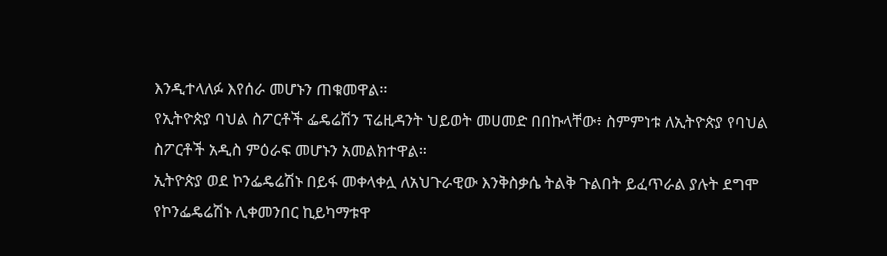እንዲተላለፉ እየሰራ መሆኑን ጠቁመዋል፡፡
የኢትዮጵያ ባህል ስፖርቶች ፌዴሬሽን ፕሬዚዳንት ህይወት መሀመድ በበኩላቸው፥ ስምምነቱ ለኢትዮጵያ የባህል ስፖርቶች አዲስ ምዕራፍ መሆኑን አመልክተዋል።
ኢትዮጵያ ወደ ኮንፌዴሬሽኑ በይፋ መቀላቀሏ ለአህጉራዊው እንቅስቃሴ ትልቅ ጉልበት ይፈጥራል ያሉት ደግሞ የኮንፌዴሬሽኑ ሊቀመንበር ኪይካማቱዋ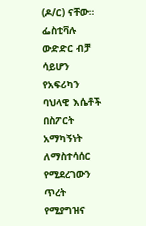(ዶ/ር) ናቸው።
ፌስቲቫሉ ውድድር ብቻ ሳይሆን የአፍሪካን ባህላዊ እሴቶች በስፖርት አማካኝነት ለማስተሳሰር የሚደረገውን ጥረት የሚያግዝና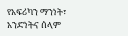የአፍሪካን ማንነት፣ አንድነትና ሰላም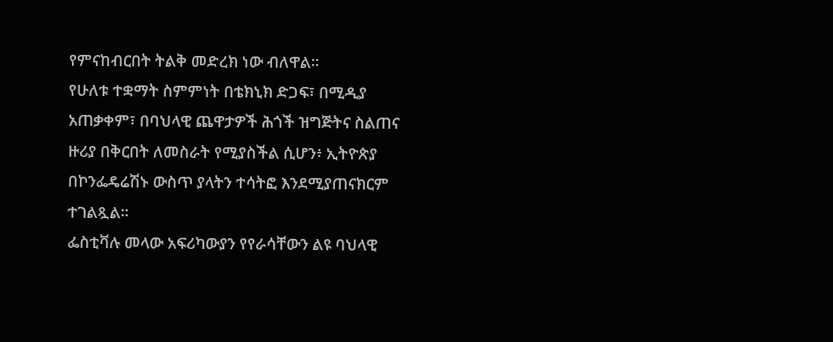የምናከብርበት ትልቅ መድረክ ነው ብለዋል።
የሁለቱ ተቋማት ስምምነት በቴክኒክ ድጋፍ፣ በሚዲያ አጠቃቀም፣ በባህላዊ ጨዋታዎች ሕጎች ዝግጅትና ስልጠና ዙሪያ በቅርበት ለመስራት የሚያስችል ሲሆን፥ ኢትዮጵያ በኮንፌዴሬሽኑ ውስጥ ያላትን ተሳትፎ እንደሚያጠናክርም ተገልጿል፡፡
ፌስቲቫሉ መላው አፍሪካውያን የየራሳቸውን ልዩ ባህላዊ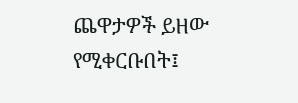ጨዋታዎች ይዘው የሚቀርቡበት፤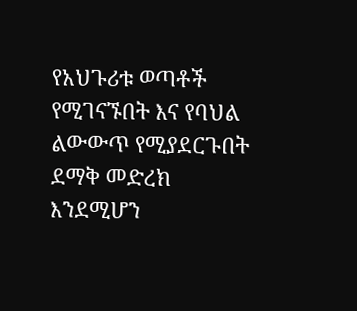የአህጉሪቱ ወጣቶች የሚገናኙበት እና የባህል ልውውጥ የሚያደርጉበት ደማቅ መድረክ እንደሚሆን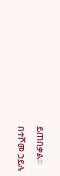ይጠበቃል።
በተሾመ ኃይሉ